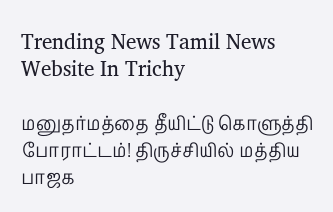Trending News Tamil News Website In Trichy

மனுதர்மத்தை தீயிட்டு கொளுத்தி போராட்டம்! திருச்சியில் மத்திய பாஜக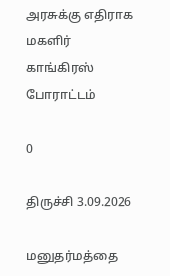அரசுக்கு எதிராக மகளிர் காங்கிரஸ் போராட்டம்

0

திருச்சி 3.09.2026

மனுதர்மத்தை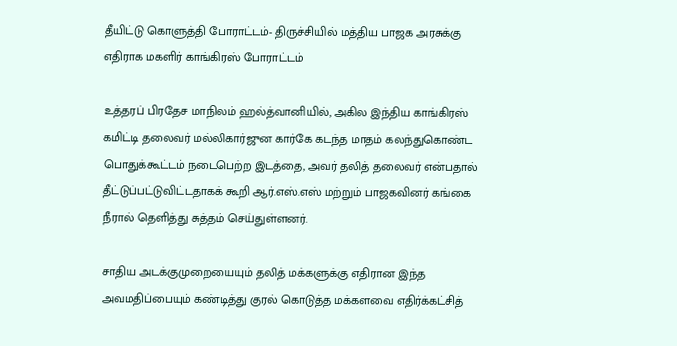தீயிட்டு கொளுத்தி போராட்டம்- திருச்சியில் மத்திய பாஜக அரசுக்கு எதிராக மகளிர் காங்கிரஸ் போராட்டம்

உத்தரப் பிரதேச மாநிலம் ஹல்த்வானியில், அகில இந்திய காங்கிரஸ் கமிட்டி தலைவர் மல்லிகார்ஜுன கார்கே கடந்த மாதம் கலந்துகொண்ட பொதுக்கூட்டம் நடைபெற்ற இடத்தை, அவர் தலித் தலைவர் என்பதால் தீட்டுப்பட்டுவிட்டதாகக் கூறி ஆர்.எஸ்.எஸ் மற்றும் பாஜகவினர் கங்கை நீரால் தெளித்து சுத்தம் செய்துள்ளனர்.

சாதிய அடக்குமுறையையும் தலித் மக்களுக்கு எதிரான இந்த அவமதிப்பையும் கண்டித்து குரல் கொடுத்த மக்களவை எதிர்க்கட்சித்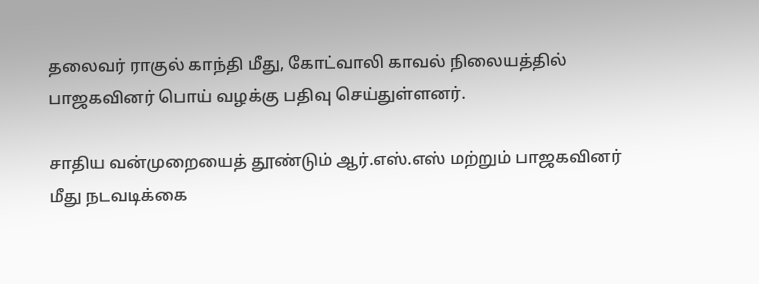தலைவர் ராகுல் காந்தி மீது, கோட்வாலி காவல் நிலையத்தில் பாஜகவினர் பொய் வழக்கு பதிவு செய்துள்ளனர்.

சாதிய வன்முறையைத் தூண்டும் ஆர்.எஸ்.எஸ் மற்றும் பாஜகவினர் மீது நடவடிக்கை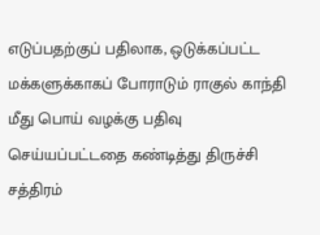எடுப்பதற்குப் பதிலாக, ஒடுக்கப்பட்ட மக்களுக்காகப் போராடும் ராகுல் காந்தி மீது பொய் வழக்கு பதிவு செய்யப்பட்டதை கண்டித்து திருச்சி சத்திரம்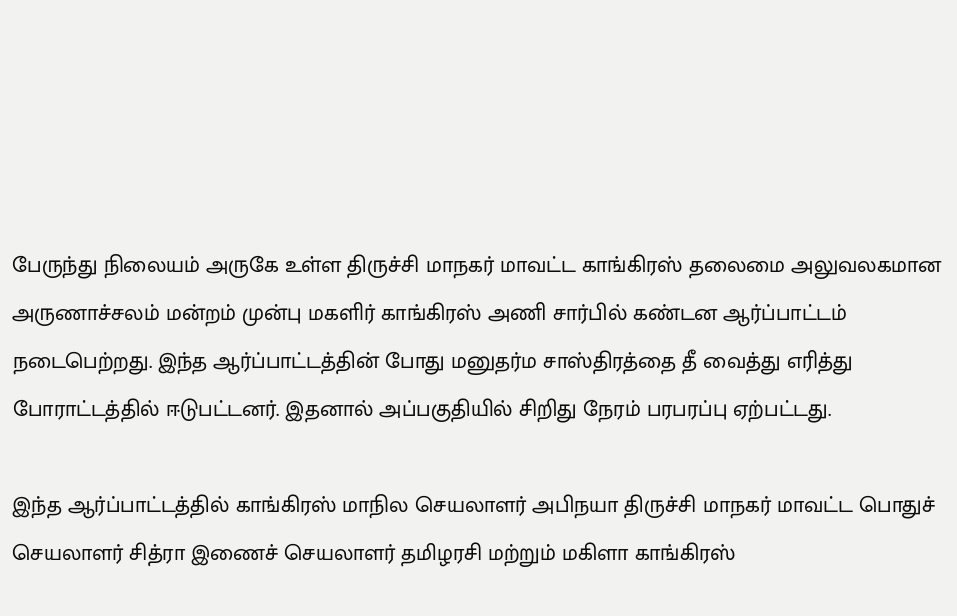பேருந்து நிலையம் அருகே உள்ள திருச்சி மாநகர் மாவட்ட காங்கிரஸ் தலைமை அலுவலகமான அருணாச்சலம் மன்றம் முன்பு மகளிர் காங்கிரஸ் அணி சார்பில் கண்டன ஆர்ப்பாட்டம் நடைபெற்றது. இந்த ஆர்ப்பாட்டத்தின் போது மனுதர்ம சாஸ்திரத்தை தீ வைத்து எரித்து போராட்டத்தில் ஈடுபட்டனர். இதனால் அப்பகுதியில் சிறிது நேரம் பரபரப்பு ஏற்பட்டது.

இந்த ஆர்ப்பாட்டத்தில் காங்கிரஸ் மாநில செயலாளர் அபிநயா திருச்சி மாநகர் மாவட்ட பொதுச் செயலாளர் சித்ரா இணைச் செயலாளர் தமிழரசி மற்றும் மகிளா காங்கிரஸ்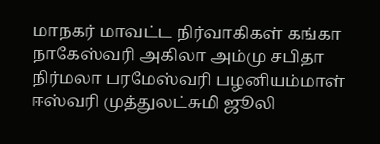மாநகர் மாவட்ட நிர்வாகிகள் கங்கா நாகேஸ்வரி அகிலா அம்மு சபிதா நிர்மலா பரமேஸ்வரி பழனியம்மாள் ஈஸ்வரி முத்துலட்சுமி ஜூலி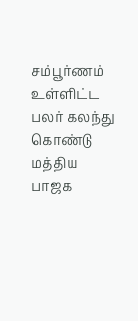சம்பூர்ணம் உள்ளிட்ட பலர் கலந்து கொண்டு மத்திய பாஜக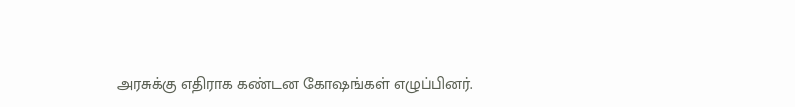அரசுக்கு எதிராக கண்டன கோஷங்கள் எழுப்பினர்.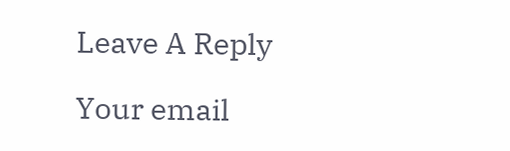Leave A Reply

Your email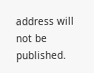address will not be published.